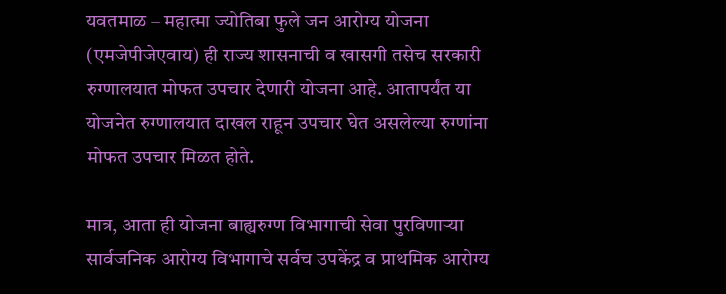यवतमाळ – महात्मा ज्योतिबा फुले जन आरोग्य योजना (एमजेपीजेएवाय) ही राज्य शासनाची व खासगी तसेच सरकारी रुग्णालयात मोफत उपचार देणारी योजना आहे. आतापर्यंत या योजनेत रुग्णालयात दाखल राहून उपचार घेत असलेल्या रुग्णांना मोफत उपचार मिळत होते.

मात्र, आता ही योजना बाह्यरुग्ण विभागाची सेवा पुरविणाऱ्या सार्वजनिक आरोग्य विभागाचे सर्वच उपकेंद्र व प्राथमिक आरोग्य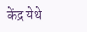केंद्र येथे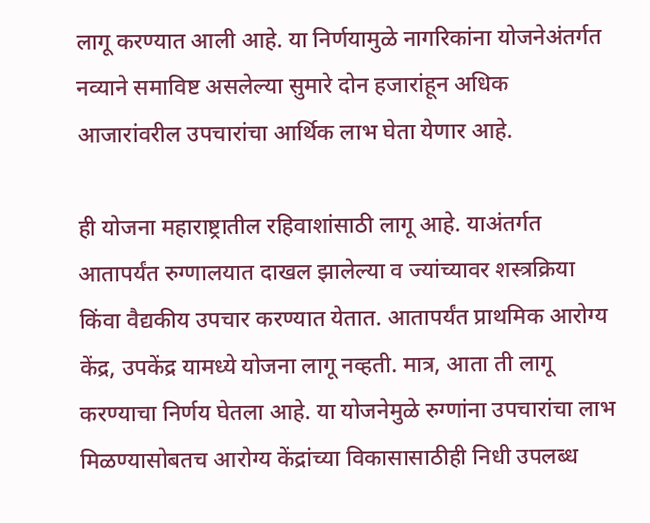लागू करण्यात आली आहे. या निर्णयामुळे नागरिकांना योजनेअंतर्गत नव्याने समाविष्ट असलेल्या सुमारे दोन हजारांहून अधिक आजारांवरील उपचारांचा आर्थिक लाभ घेता येणार आहे.

ही योजना महाराष्ट्रातील रहिवाशांसाठी लागू आहे. याअंतर्गत आतापर्यंत रुग्णालयात दाखल झालेल्या व ज्यांच्यावर शस्त्रक्रिया किंवा वैद्यकीय उपचार करण्यात येतात. आतापर्यंत प्राथमिक आरोग्य केंद्र, उपकेंद्र यामध्ये योजना लागू नव्हती. मात्र, आता ती लागू करण्याचा निर्णय घेतला आहे. या योजनेमुळे रुग्णांना उपचारांचा लाभ मिळण्यासोबतच आरोग्य केंद्रांच्या विकासासाठीही निधी उपलब्ध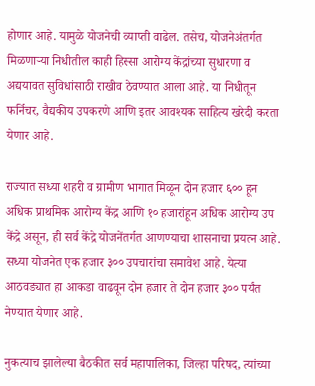होणार आहे. यामुळे योजनेची व्याप्ती वाढेल. तसेच, योजनेअंतर्गत मिळणाऱ्या निधीतील काही हिस्सा आरोग्य केंद्रांच्या सुधारणा व अद्ययावत सुविधांसाठी राखीव ठेवण्यात आला आहे. या निधीतून फर्निचर, वैद्यकीय उपकरणे आणि इतर आवश्यक साहित्य खरेदी करता येणार आहे.

राज्यात सध्या शहरी व ग्रामीण भागात मिळून दोन हजार ६०० हून अधिक प्राथमिक आरोग्य केंद्र आणि १० हजारांहून अधिक आरोग्य उप केंद्रे असून, ही सर्व केंद्रे योजनेंतर्गत आणण्याचा शासनाचा प्रयत्न आहे. सध्या योजनेत एक हजार ३०० उपचारांचा समावेश आहे. येत्या आठवड्यात हा आकडा वाढवून दोन हजार ते दोन हजार ३०० पर्यंत नेण्यात येणार आहे.

नुकत्याच झालेल्या बैठकीत सर्व महापालिका, जिल्हा परिषद, त्यांच्या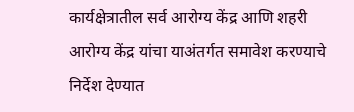कार्यक्षेत्रातील सर्व आरोग्य केंद्र आणि शहरी आरोग्य केंद्र यांचा याअंतर्गत समावेश करण्याचे निर्देश देण्यात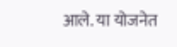आले. या योजनेत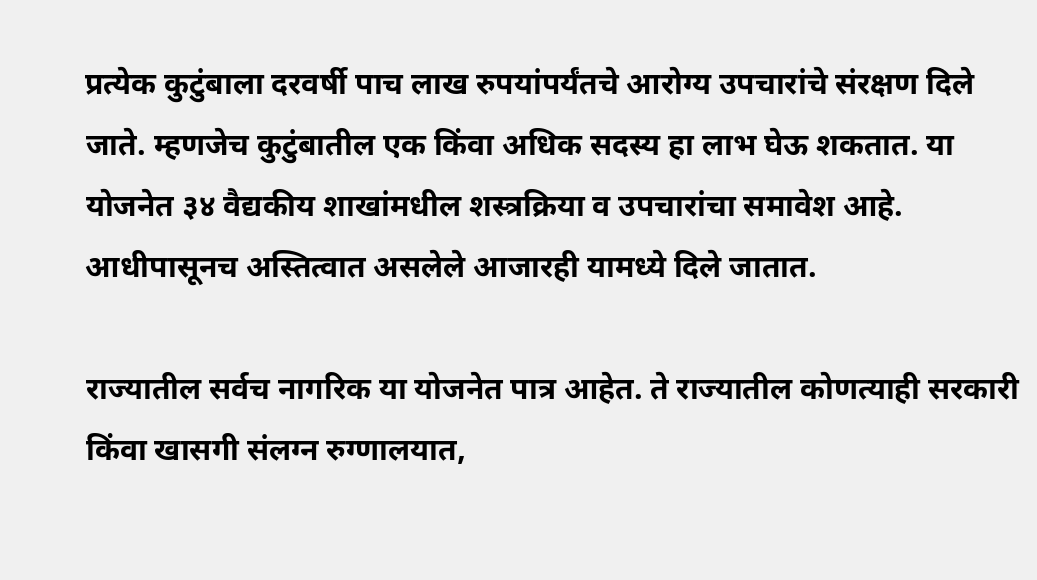प्रत्येक कुटुंबाला दरवर्षी पाच लाख रुपयांपर्यंतचे आरोग्य उपचारांचे संरक्षण दिले जाते. म्हणजेच कुटुंबातील एक किंवा अधिक सदस्य हा लाभ घेऊ शकतात. या योजनेत ३४ वैद्यकीय शाखांमधील शस्त्रक्रिया व उपचारांचा समावेश आहे. आधीपासूनच अस्तित्वात असलेले आजारही यामध्ये दिले जातात.

राज्यातील सर्वच नागरिक या योजनेत पात्र आहेत. ते राज्यातील कोणत्याही सरकारी किंवा खासगी संलग्न रुग्णालयात,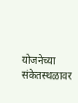योजनेच्या संकेतस्थळावर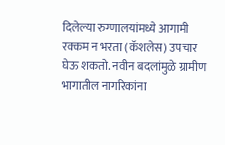दिलेल्या रुग्णालयांमध्ये आगामी रक्कम न भरता (कॅशलेस) उपचार घेऊ शकतो. नवीन बदलांमुळे ग्रामीण भागातील नागरिकांना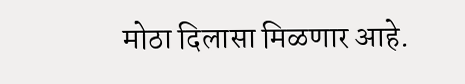मोठा दिलासा मिळणार आहे.